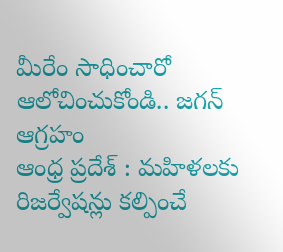మీరేం సాధించారో ఆలోచించుకోండి.. జగన్ ఆగ్రహం
ఆంధ్ర ప్రదేశ్ : మహిళలకు రిజర్వేషన్లు కల్పించే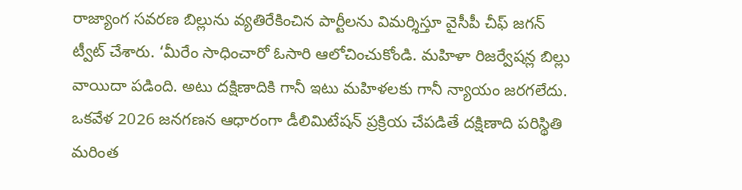రాజ్యాంగ సవరణ బిల్లును వ్యతిరేకించిన పార్టీలను విమర్శిస్తూ వైసీపీ చీఫ్ జగన్ ట్వీట్ చేశారు. ‘మీరేం సాధించారో ఓసారి ఆలోచించుకోండి. మహిళా రిజర్వేషన్ల బిల్లు వాయిదా పడింది. అటు దక్షిణాదికి గానీ ఇటు మహిళలకు గానీ న్యాయం జరగలేదు. ఒకవేళ 2026 జనగణన ఆధారంగా డీలిమిటేషన్ ప్రక్రియ చేపడితే దక్షిణాది పరిస్థితి మరింత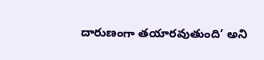దారుణంగా తయారవుతుంది’ అని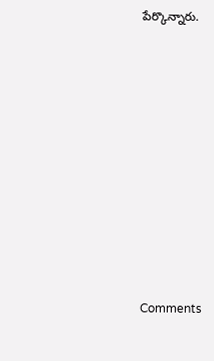పేర్కొన్నారు.










Comments